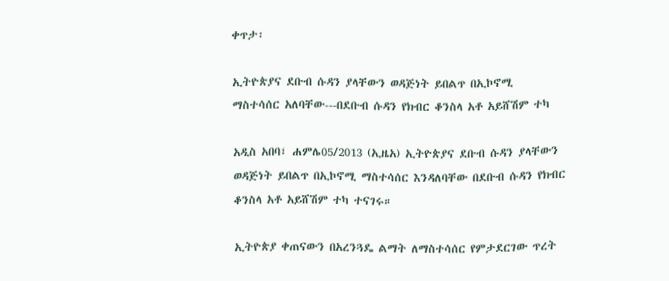ቀጥታ፡

ኢትዮጵያና ደቡብ ሱዳን ያላቸውን ወዳጅነት ይበልጥ በኢኮኖሚ ማስተሳሰር አለባቸው---በደቡብ ሱዳን የክብር ቆንስላ አቶ አይሸሽም ተካ

አዲስ አበባ፣ ሐምሌ05/2013 (ኢዜአ) ኢትዮጵያና ደቡብ ሱዳን ያላቸውን ወዳጅነት ይበልጥ በኢኮኖሚ ማስተሳሰር እንዳለባቸው በደቡብ ሱዳን የክብር ቆንስላ አቶ አይሸሽም ተካ ተናገሩ።

ኢትዮጵያ ቀጠናውን በአረንጓዴ ልማት ለማስተሳሰር የምታደርገው ጥረት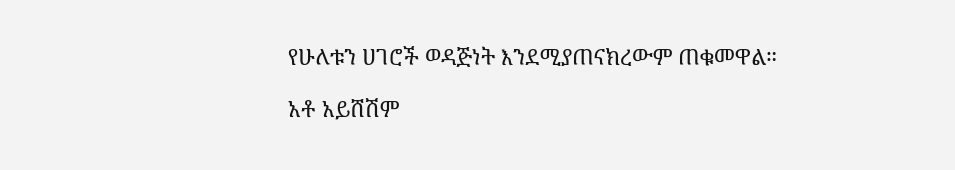የሁለቱን ሀገሮች ወዳጅነት እንደሚያጠናክረውም ጠቁመዋል።

አቶ አይሸሽም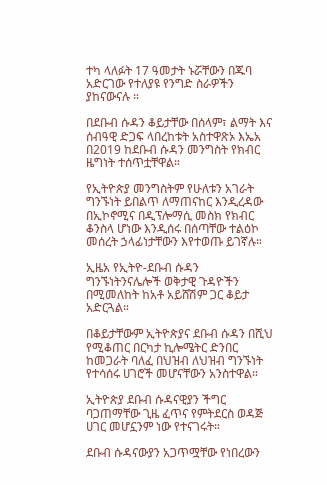ተካ ላለፉት 17 ዓመታት ኑሯቸውን በጁባ አድርገው የተለያዩ የንግድ ስራዎችን ያከናውናሉ ።

በደቡብ ሱዳን ቆይታቸው በሰላም፣ ልማት እና ሰብዓዊ ድጋፍ ላበረከቱት አስተዋጽኦ እኤአ በ2019 ከደቡብ ሱዳን መንግስት የክብር ዜግነት ተሰጥቷቸዋል።

የኢትዮጵያ መንግስትም የሁለቱን አገራት ግንኙነት ይበልጥ ለማጠናከር እንዲረዳው በኢኮኖሚና በዲፕሎማሲ መስክ የክብር ቆንስላ ሆነው እንዲሰሩ በሰጣቸው ተልዕኮ መሰረት ኃላፊነታቸውን እየተወጡ ይገኛሉ።

ኢዜአ የኢትዮ-ደቡብ ሱዳን ግንኙነትንናሌሎች ወቅታዊ ጉዳዮችን በሚመለከት ከአቶ አይሸሽም ጋር ቆይታ አድርጓል።

በቆይታቸውም ኢትዮጵያና ደቡብ ሱዳን በሺህ የሚቆጠር በርካታ ኪሎሜትር ድንበር ከመጋራት ባለፈ በህዝብ ለህዝብ ግንኙነት የተሳሰሩ ሀገሮች መሆናቸውን አንስተዋል።

ኢትዮጵያ ደቡብ ሱዳናዊያን ችግር ባጋጠማቸው ጊዜ ፈጥና የምትደርስ ወዳጅ ሀገር መሆኗንም ነው የተናገሩት።

ደቡብ ሱዳናውያን አጋጥሟቸው የነበረውን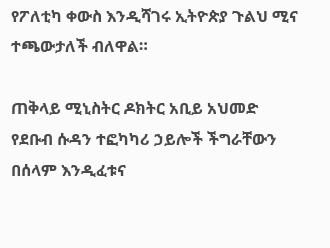የፖለቲካ ቀውስ እንዲሻገሩ ኢትዮጵያ ጉልህ ሚና ተጫውታለች ብለዋል።

ጠቅላይ ሚኒስትር ዶክትር አቢይ አህመድ የደቡብ ሱዳን ተፎካካሪ ኃይሎች ችግራቸውን በሰላም እንዲፈቱና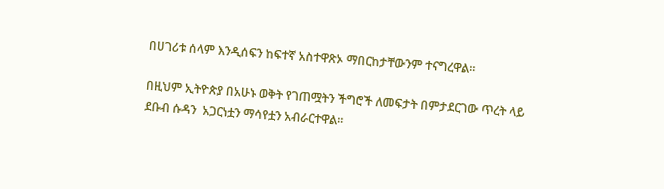በሀገሪቱ ሰላም እንዲሰፍን ከፍተኛ አስተዋጽኦ ማበርከታቸውንም ተናግረዋል።

በዚህም ኢትዮጵያ በአሁኑ ወቅት የገጠሟትን ችግሮች ለመፍታት በምታደርገው ጥረት ላይ ደቡብ ሱዳን  አጋርነቷን ማሳየቷን አብራርተዋል።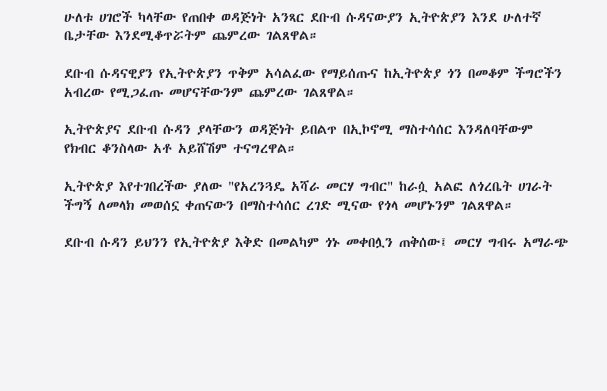ሁለቱ ሀገሮች ካላቸው የጠበቀ ወዳጅነት አንጻር ደቡብ ሱዳናውያን ኢትዮጵያን እንደ ሁለተኛ ቤታቸው እንደሚቆጥሯትም ጨምረው ገልጸዋል።

ደቡብ ሱዳናዊያን የኢትዮጵያን ጥቅም አሳልፈው የማይሰጡና ከኢትዮጵያ ጎን በመቆም ችግሮችን አብረው የሚጋፈጡ መሆናቸውንም ጨምረው ገልጸዋል።

ኢትዮጵያና ደቡብ ሱዳን ያላቸውን ወዳጅነት ይበልጥ በኢኮኖሚ ማስተሳሰር እንዳለባቸውም የክብር ቆንስላው አቶ አይሸሽም ተናግረዋል።

ኢትዮጵያ እየተገበረችው ያለው "የአረንጓዴ አሻራ መርሃ ግብር" ከራሷ አልፎ ለጎረቤት ሀገራት ችግኝ ለመላክ መወሰኗ ቀጠናውን በማስተሳሰር ረገድ ሚናው የጎላ መሆኑንም ገልጸዋል።

ደቡብ ሱዳን ይህንን የኢትዮጵያ እቅድ በመልካም ጎኑ መቀበሏን ጠቅሰው፤ መርሃ ግብሩ አማራጭ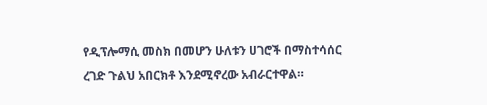የዲፕሎማሲ መስክ በመሆን ሁለቱን ሀገሮች በማስተሳሰር ረገድ ጉልህ አበርክቶ እንደሚኖረው አብራርተዋል።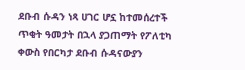ደቡብ ሱዳን ነጻ ሀገር ሆኗ ከተመሰረተች ጥቂት ዓመታት በኋላ ያጋጠማት የፖለቲካ ቀውስ የበርካታ ደቡብ ሱዳናውያን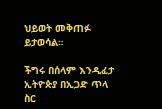ህይወት መቅጠፉ ይታወሳል።

ችግሩ በሰላም እንዲፈታ ኢትዮጵያ በኢጋድ ጥላ ስር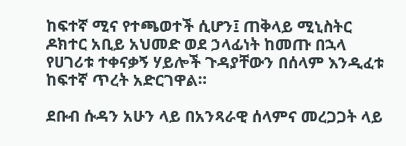ከፍተኛ ሚና የተጫወተች ሲሆን፤ ጠቅላይ ሚኒስትር ዶክተር አቢይ አህመድ ወደ ኃላፊነት ከመጡ በኋላ የሀገሪቱ ተቀናቃኝ ሃይሎች ጉዳያቸውን በሰላም እንዲፈቱ ከፍተኛ ጥረት አድርገዋል።

ደቡብ ሱዳን አሁን ላይ በአንጻራዊ ሰላምና መረጋጋት ላይ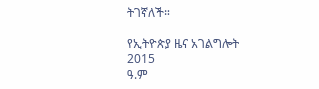ትገኛለች።

የኢትዮጵያ ዜና አገልግሎት
2015
ዓ.ም